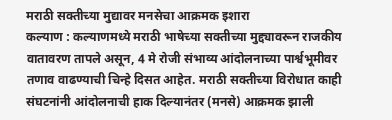मराठी सक्तीच्या मुद्यावर मनसेचा आक्रमक इशारा
कल्याण : कल्याणमध्ये मराठी भाषेच्या सक्तीच्या मुद्द्यावरून राजकीय वातावरण तापले असून, 4 मे रोजी संभाव्य आंदोलनाच्या पार्श्वभूमीवर तणाव वाढण्याची चिन्हे दिसत आहेत. मराठी सक्तीच्या विरोधात काही संघटनांनी आंदोलनाची हाक दिल्यानंतर (मनसे) आक्रमक झाली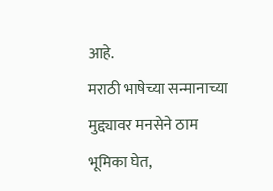आहे.
मराठी भाषेच्या सन्मानाच्या मुद्द्यावर मनसेने ठाम भूमिका घेत,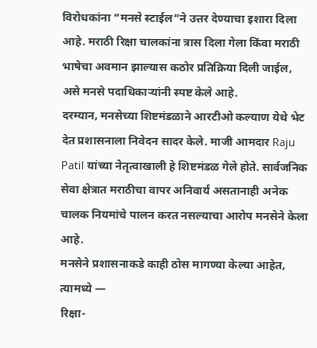विरोधकांना “मनसे स्टाईल”ने उत्तर देण्याचा इशारा दिला आहे. मराठी रिक्षा चालकांना त्रास दिला गेला किंवा मराठी भाषेचा अवमान झाल्यास कठोर प्रतिक्रिया दिली जाईल, असे मनसे पदाधिकाऱ्यांनी स्पष्ट केले आहे.
दरम्यान, मनसेच्या शिष्टमंडळाने आरटीओ कल्याण येथे भेट देत प्रशासनाला निवेदन सादर केले. माजी आमदार Raju Patil यांच्या नेतृत्वाखाली हे शिष्टमंडळ गेले होते. सार्वजनिक सेवा क्षेत्रात मराठीचा वापर अनिवार्य असतानाही अनेक चालक नियमांचे पालन करत नसल्याचा आरोप मनसेने केला आहे.
मनसेने प्रशासनाकडे काही ठोस मागण्या केल्या आहेत, त्यामध्ये —
रिक्षा-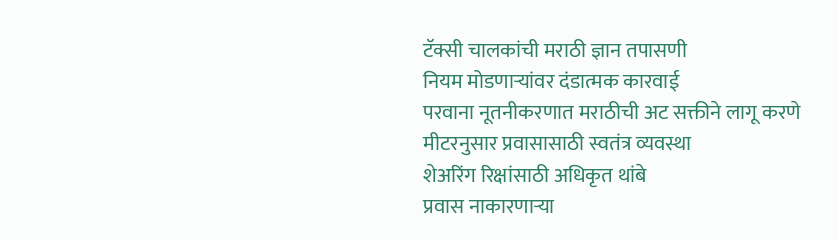टॅक्सी चालकांची मराठी ज्ञान तपासणी
नियम मोडणाऱ्यांवर दंडात्मक कारवाई
परवाना नूतनीकरणात मराठीची अट सक्तीने लागू करणे
मीटरनुसार प्रवासासाठी स्वतंत्र व्यवस्था
शेअरिंग रिक्षांसाठी अधिकृत थांबे
प्रवास नाकारणाऱ्या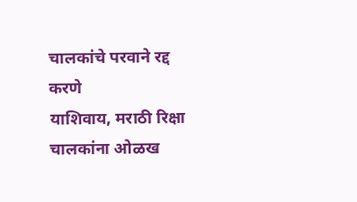चालकांचे परवाने रद्द करणे
याशिवाय, मराठी रिक्षा चालकांना ओळख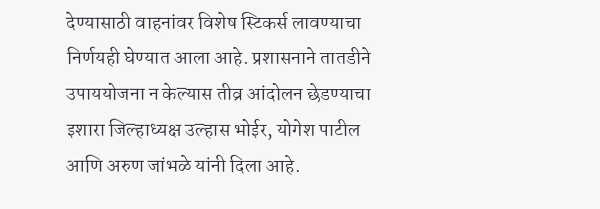देण्यासाठी वाहनांवर विशेष स्टिकर्स लावण्याचा निर्णयही घेण्यात आला आहे. प्रशासनाने तातडीने उपाययोजना न केल्यास तीव्र आंदोलन छेडण्याचा इशारा जिल्हाध्यक्ष उल्हास भोईर, योगेश पाटील आणि अरुण जांभळे यांनी दिला आहे.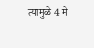त्यामुळे 4 मे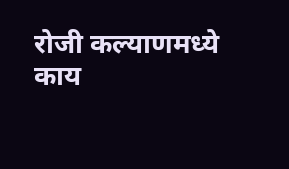रोजी कल्याणमध्ये काय